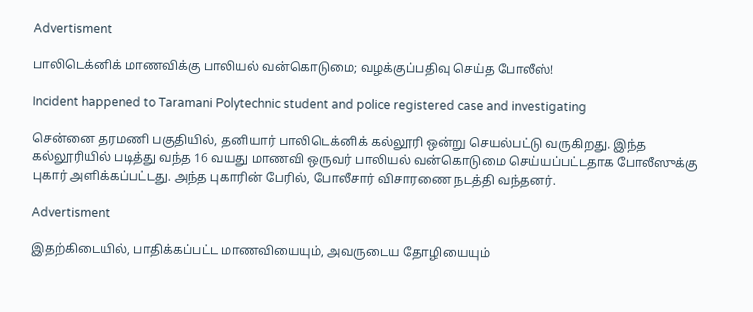Advertisment

பாலிடெக்னிக் மாணவிக்கு பாலியல் வன்கொடுமை; வழக்குப்பதிவு செய்த போலீஸ்!

Incident happened to Taramani Polytechnic student and police registered case and investigating

சென்னை தரமணி பகுதியில், தனியார் பாலிடெக்னிக் கல்லூரி ஒன்று செயல்பட்டு வருகிறது. இந்த கல்லூரியில் படித்து வந்த 16 வயது மாணவி ஒருவர் பாலியல் வன்கொடுமை செய்யப்பட்டதாக போலீஸுக்கு புகார் அளிக்கப்பட்டது. அந்த புகாரின் பேரில், போலீசார் விசாரணை நடத்தி வந்தனர்.

Advertisment

இதற்கிடையில், பாதிக்கப்பட்ட மாணவியையும், அவருடைய தோழியையும்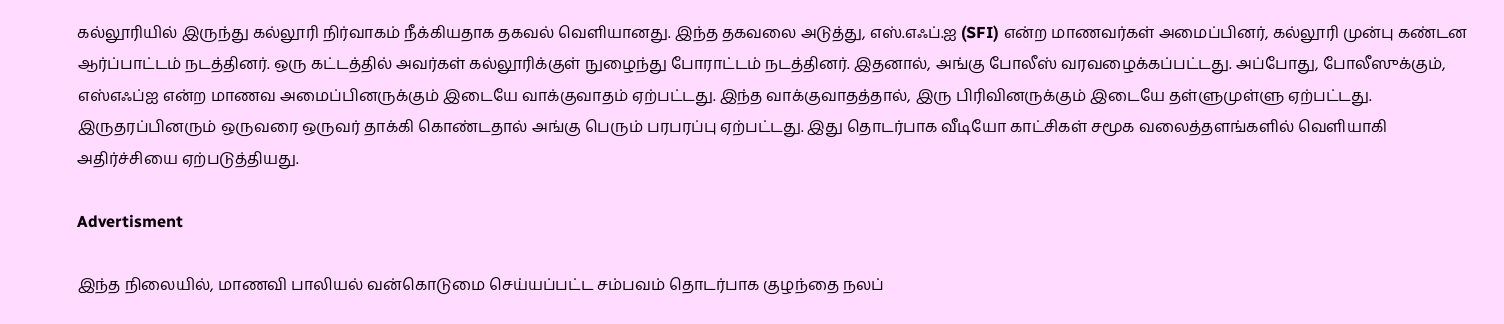கல்லூரியில் இருந்து கல்லூரி நிர்வாகம் நீக்கியதாக தகவல் வெளியானது. இந்த தகவலை அடுத்து, எஸ்.எஃப்.ஐ (SFI) என்ற மாணவர்கள் அமைப்பினர், கல்லூரி முன்பு கண்டன ஆர்ப்பாட்டம் நடத்தினர். ஒரு கட்டத்தில் அவர்கள் கல்லூரிக்குள் நுழைந்து போராட்டம் நடத்தினர். இதனால், அங்கு போலீஸ் வரவழைக்கப்பட்டது. அப்போது, போலீஸுக்கும், எஸ்எஃப்ஐ என்ற மாணவ அமைப்பினருக்கும் இடையே வாக்குவாதம் ஏற்பட்டது. இந்த வாக்குவாதத்தால், இரு பிரிவினருக்கும் இடையே தள்ளுமுள்ளு ஏற்பட்டது. இருதரப்பினரும் ஒருவரை ஒருவர் தாக்கி கொண்டதால் அங்கு பெரும் பரபரப்பு ஏற்பட்டது. இது தொடர்பாக வீடியோ காட்சிகள் சமூக வலைத்தளங்களில் வெளியாகி அதிர்ச்சியை ஏற்படுத்தியது.

Advertisment

இந்த நிலையில், மாணவி பாலியல் வன்கொடுமை செய்யப்பட்ட சம்பவம் தொடர்பாக குழந்தை நலப்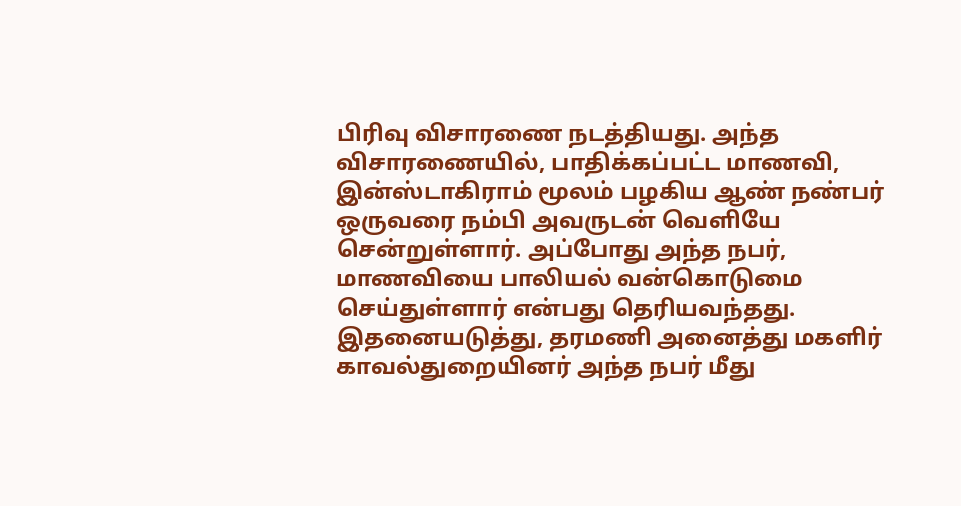பிரிவு விசாரணை நடத்தியது. அந்த விசாரணையில், பாதிக்கப்பட்ட மாணவி, இன்ஸ்டாகிராம் மூலம் பழகிய ஆண் நண்பர் ஒருவரை நம்பி அவருடன் வெளியே சென்றுள்ளார். அப்போது அந்த நபர், மாணவியை பாலியல் வன்கொடுமை செய்துள்ளார் என்பது தெரியவந்தது. இதனையடுத்து, தரமணி அனைத்து மகளிர் காவல்துறையினர் அந்த நபர் மீது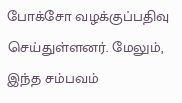போக்சோ வழக்குப்பதிவு செய்துள்ளனர். மேலும், இந்த சம்பவம்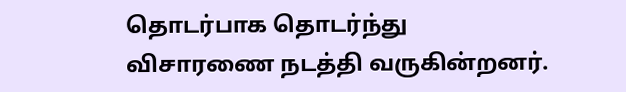தொடர்பாக தொடர்ந்து விசாரணை நடத்தி வருகின்றனர்.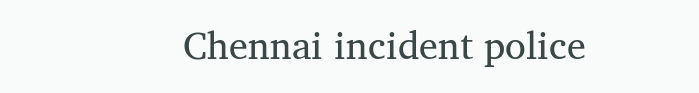Chennai incident police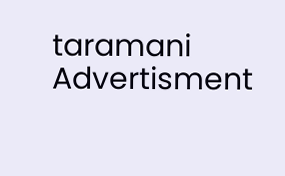taramani
Advertisment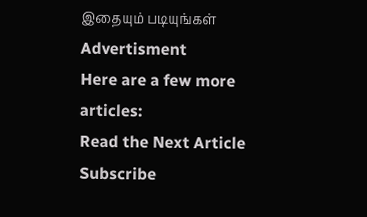இதையும் படியுங்கள்
Advertisment
Here are a few more articles:
Read the Next Article
Subscribe